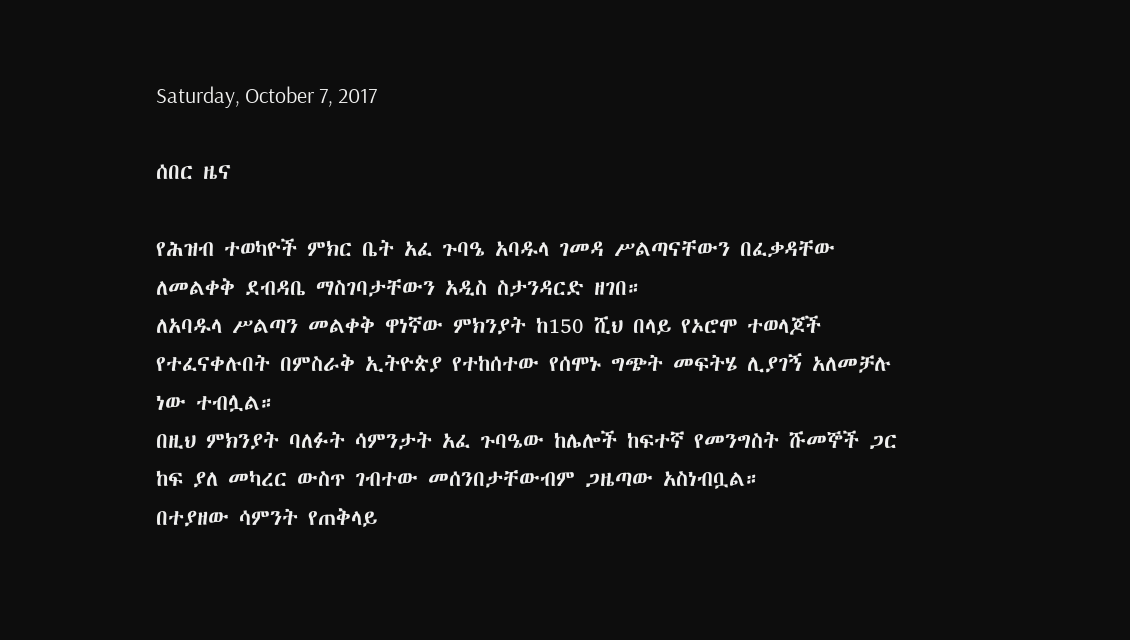Saturday, October 7, 2017

ሰበር ዜና

የሕዝብ ተወካዮች ምክር ቤት አፈ ጉባዔ አባዱላ ገመዳ ሥልጣናቸውን በፈቃዳቸው ለመልቀቅ ደብዳቤ ማስገባታቸውን አዲስ ስታንዳርድ ዘገበ።
ለአባዱላ ሥልጣን መልቀቅ ዋነኛው ምክንያት ከ150 ሺህ በላይ የኦሮሞ ተወላጆች የተፈናቀሉበት በምስራቅ ኢትዮጵያ የተከሰተው የሰሞኑ ግጭት መፍትሄ ሊያገኝ አለመቻሉ ነው ተብሏል።
በዚህ ምክንያት ባለፉት ሳምንታት አፈ ጉባዔው ከሌሎች ከፍተኛ የመንግስት ሹመኞች ጋር ከፍ ያለ መካረር ውስጥ ገብተው መሰንበታቸውብም ጋዜጣው አስነብቧል።
በተያዘው ሳምንት የጠቅላይ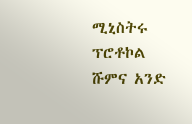ሚኒስትሩ ፕሮቶኮል ሹምና አንድ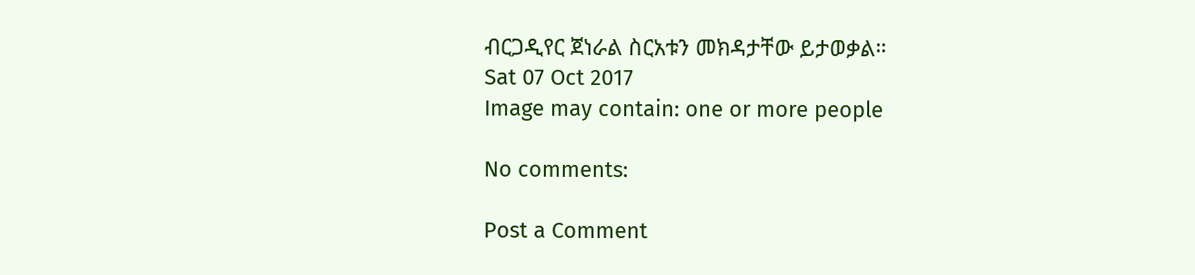ብርጋዲየር ጀነራል ስርአቱን መክዳታቸው ይታወቃል።
Sat 07 Oct 2017
Image may contain: one or more people

No comments:

Post a Comment